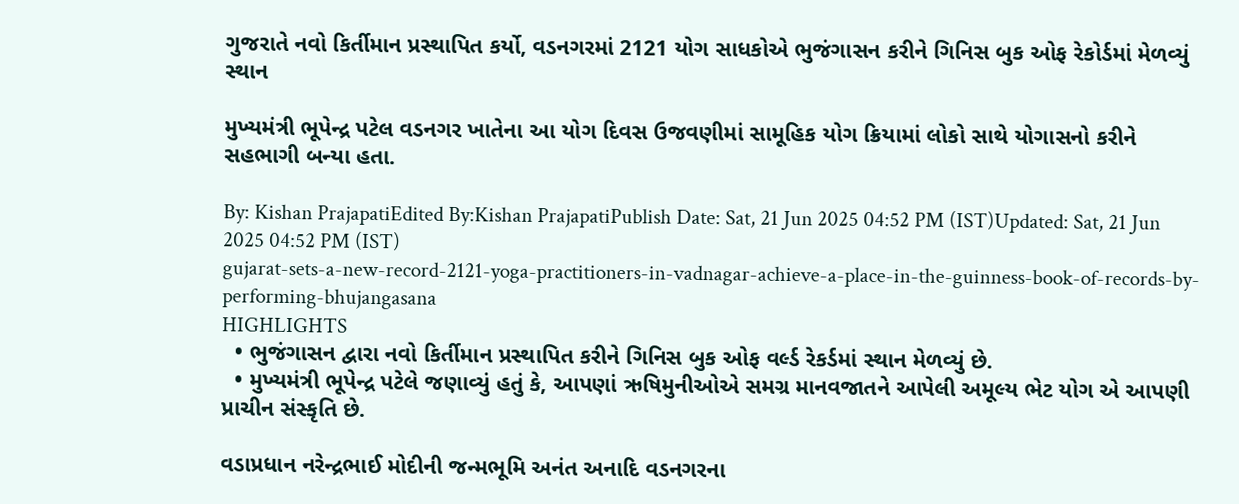ગુજરાતે નવો કિર્તીમાન પ્રસ્થાપિત કર્યો, વડનગરમાં 2121 યોગ સાધકોએ ભુજંગાસન કરીને ગિનિસ બુક ઓફ રેકોર્ડમાં મેળવ્યું સ્થાન

મુખ્યમંત્રી ભૂપેન્દ્ર પટેલ વડનગર ખાતેના આ યોગ દિવસ ઉજવણીમાં સામૂહિક યોગ ક્રિયામાં લોકો સાથે યોગાસનો કરીને સહભાગી બન્યા હતા.

By: Kishan PrajapatiEdited By:Kishan PrajapatiPublish Date: Sat, 21 Jun 2025 04:52 PM (IST)Updated: Sat, 21 Jun 2025 04:52 PM (IST)
gujarat-sets-a-new-record-2121-yoga-practitioners-in-vadnagar-achieve-a-place-in-the-guinness-book-of-records-by-performing-bhujangasana
HIGHLIGHTS
  • ભુજંગાસન દ્વારા નવો કિર્તીમાન પ્રસ્થાપિત કરીને ગિનિસ બુક ઓફ વર્લ્ડ રેકર્ડમાં સ્થાન મેળવ્યું છે.
  • મુખ્યમંત્રી ભૂપેન્દ્ર પટેલે જણાવ્યું હતું કે, આપણાં ઋષિમુનીઓએ સમગ્ર માનવજાતને આપેલી અમૂલ્ય ભેટ યોગ એ આપણી પ્રાચીન સંસ્કૃતિ છે.

વડાપ્રધાન નરેન્દ્રભાઈ મોદીની જન્મભૂમિ અનંત અનાદિ વડનગરના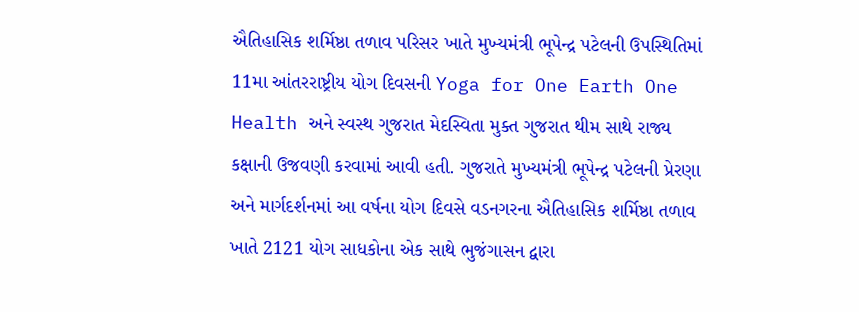ઐતિહાસિક શર્મિષ્ઠા તળાવ પરિસર ખાતે મુખ્યમંત્રી ભૂપેન્દ્ર પટેલની ઉપસ્થિતિમાં 11મા આંતરરાષ્ટ્રીય યોગ દિવસની Yoga for One Earth One Health અને સ્વસ્થ ગુજરાત મેદસ્વિતા મુક્ત ગુજરાત થીમ સાથે રાજ્ય કક્ષાની ઉજવણી કરવામાં આવી હતી. ગુજરાતે મુખ્યમંત્રી ભૂપેન્દ્ર પટેલની પ્રેરણા અને માર્ગદર્શનમાં આ વર્ષના યોગ દિવસે વડનગરના ઐતિહાસિક શર્મિષ્ઠા તળાવ ખાતે 2121 યોગ સાધકોના એક સાથે ભુજંગાસન દ્વારા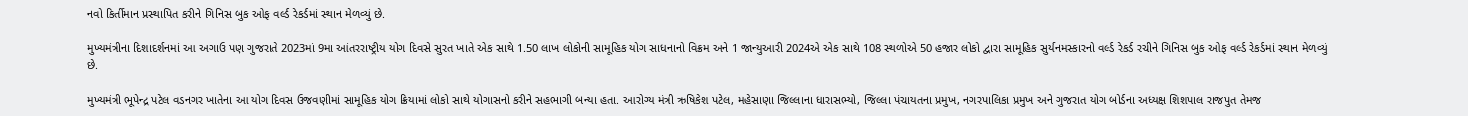નવો કિર્તીમાન પ્રસ્થાપિત કરીને ગિનિસ બુક ઓફ વર્લ્ડ રેકર્ડમાં સ્થાન મેળવ્યું છે.

મુખ્યમંત્રીના દિશાદર્શનમાં આ અગાઉ પણ ગુજરાતે 2023માં 9મા આંતરરાષ્ટ્રીય યોગ દિવસે સુરત ખાતે એક સાથે 1.50 લાખ લોકોની સામૂહિક યોગ સાધનાનો વિક્રમ અને 1 જાન્યુઆરી 2024એ એક સાથે 108 સ્થળોએ 50 હજાર લોકો દ્વારા સામૂહિક સુર્યનમસ્કારનો વર્લ્ડ રેકર્ડ રચીને ગિનિસ બુક ઓફ વર્લ્ડ રેકર્ડમાં સ્થાન મેળવ્યું છે.

મુખ્યમંત્રી ભૂપેન્દ્ર પટેલ વડનગર ખાતેના આ યોગ દિવસ ઉજવણીમાં સામૂહિક યોગ ક્રિયામાં લોકો સાથે યોગાસનો કરીને સહભાગી બન્યા હતા. આરોગ્ય મંત્રી ઋષિકેશ પટેલ, મહેસાણા જિલ્લાના ધારાસભ્યો, જિલ્લા પંચાયતના પ્રમુખ, નગરપાલિકા પ્રમુખ અને ગુજરાત યોગ બોર્ડના અધ્યક્ષ શિશપાલ રાજપુત તેમજ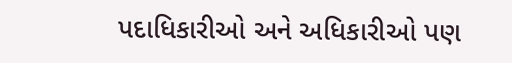પદાધિકારીઓ અને અધિકારીઓ પણ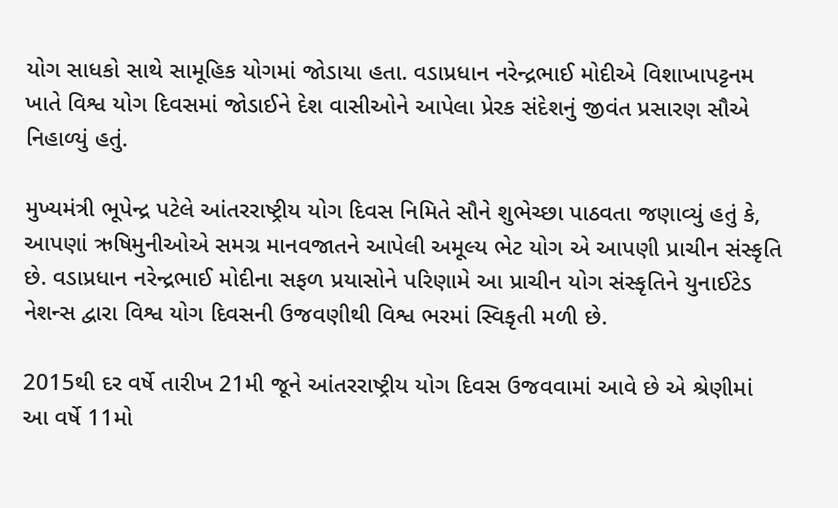યોગ સાધકો સાથે સામૂહિક યોગમાં જોડાયા હતા. વડાપ્રધાન નરેન્દ્રભાઈ મોદીએ વિશાખાપટ્ટનમ ખાતે વિશ્વ યોગ દિવસમાં જોડાઈને દેશ વાસીઓને આપેલા પ્રેરક સંદેશનું જીવંત પ્રસારણ સૌએ નિહાળ્યું હતું.

મુખ્યમંત્રી ભૂપેન્દ્ર પટેલે આંતરરાષ્ટ્રીય યોગ દિવસ નિમિતે સૌને શુભેચ્છા પાઠવતા જણાવ્યું હતું કે, આપણાં ઋષિમુનીઓએ સમગ્ર માનવજાતને આપેલી અમૂલ્ય ભેટ યોગ એ આપણી પ્રાચીન સંસ્કૃતિ છે. વડાપ્રધાન નરેન્દ્રભાઈ મોદીના સફળ પ્રયાસોને પરિણામે આ પ્રાચીન યોગ સંસ્કૃતિને યુનાઈટેડ નેશન્સ દ્વારા વિશ્વ યોગ દિવસની ઉજવણીથી વિશ્વ ભરમાં સ્વિકૃતી મળી છે.

2015થી દર વર્ષે તારીખ 21મી જૂને આંતરરાષ્ટ્રીય યોગ દિવસ ઉજવવામાં આવે છે એ શ્રેણીમાં આ વર્ષે 11મો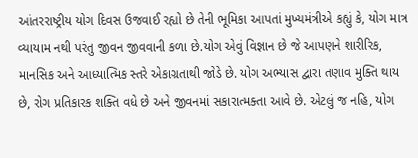આંતરરાષ્ટ્રીય યોગ દિવસ ઉજવાઈ રહ્યો છે તેની ભૂમિકા આપતાં મુખ્યમંત્રીએ કહ્યું કે, યોગ માત્ર વ્યાયામ નથી પરંતુ જીવન જીવવાની કળા છે.યોગ એવું વિજ્ઞાન છે જે આપણને શારીરિક, માનસિક અને આધ્યાત્મિક સ્તરે એકાગ્રતાથી જોડે છે. યોગ અભ્યાસ દ્વારા તણાવ મુક્તિ થાય છે, રોગ પ્રતિકારક શક્તિ વધે છે અને જીવનમાં સકારાત્મક્તા આવે છે. એટલું જ નહિ, યોગ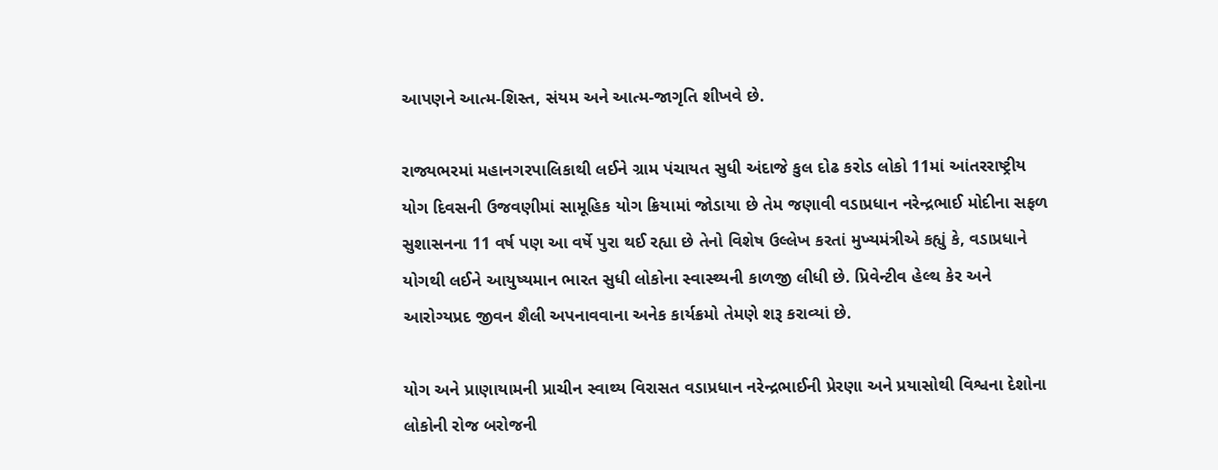આપણને આત્મ-શિસ્ત, સંયમ અને આત્મ-જાગૃતિ શીખવે છે.

રાજ્યભરમાં મહાનગરપાલિકાથી લઈને ગ્રામ પંચાયત સુધી અંદાજે કુલ દોઢ કરોડ લોકો 11માં આંતરરાષ્ટ્રીય યોગ દિવસની ઉજવણીમાં સામૂહિક યોગ ક્રિયામાં જોડાયા છે તેમ જણાવી વડાપ્રધાન નરેન્દ્રભાઈ મોદીના સફળ સુશાસનના 11 વર્ષ પણ આ વર્ષે પુરા થઈ રહ્યા છે તેનો વિશેષ ઉલ્લેખ કરતાં મુખ્યમંત્રીએ કહ્યું કે, વડાપ્રધાને યોગથી લઈને આયુષ્યમાન ભારત સુધી લોકોના સ્વાસ્થ્યની કાળજી લીધી છે. પ્રિવેન્ટીવ હેલ્થ કેર અને આરોગ્યપ્રદ જીવન શૈલી અપનાવવાના અનેક કાર્યક્રમો તેમણે શરૂ કરાવ્યાં છે.

યોગ અને પ્રાણાયામની પ્રાચીન સ્વાથ્ય વિરાસત વડાપ્રધાન નરેન્દ્રભાઈની પ્રેરણા અને પ્રયાસોથી વિશ્વના દેશોના લોકોની રોજ બરોજની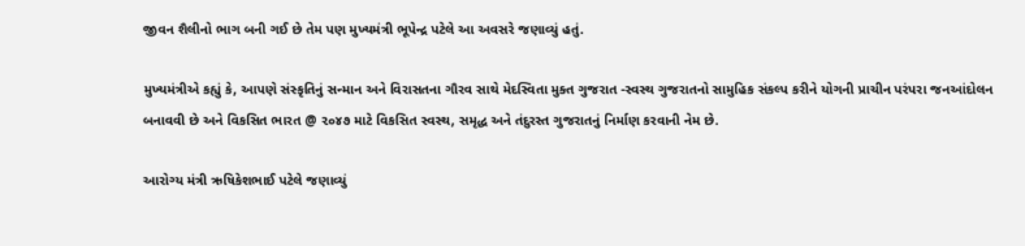જીવન શૈલીનો ભાગ બની ગઈ છે તેમ પણ મુખ્યમંત્રી ભૂપેન્દ્ર પટેલે આ અવસરે જણાવ્યું હતું.

મુખ્યમંત્રીએ કહ્યું કે, આપણે સંસ્કૃતિનું સન્માન અને વિરાસતના ગૌરવ સાથે મેદસ્વિતા મુક્ત ગુજરાત -સ્વસ્થ ગુજરાતનો સામુહિક સંકલ્પ કરીને યોગની પ્રાચીન પરંપરા જનઆંદોલન બનાવવી છે અને વિકસિત ભારત @ ૨૦૪૭ માટે વિકસિત સ્વસ્થ, સમૃદ્ધ અને તંદુરસ્ત ગુજરાતનું નિર્માણ કરવાની નેમ છે.

આરોગ્ય મંત્રી ઋષિકેશભાઈ પટેલે જણાવ્યું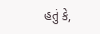હતું કે,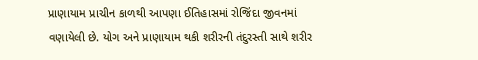પ્રાણાયામ પ્રાચીન કાળથી આપણા ઈતિહાસમાં રોજિંદા જીવનમાં વણાયેલી છે. યોગ અને પ્રાણાયામ થકી શરીરની તંદુરસ્તી સાથે શરીર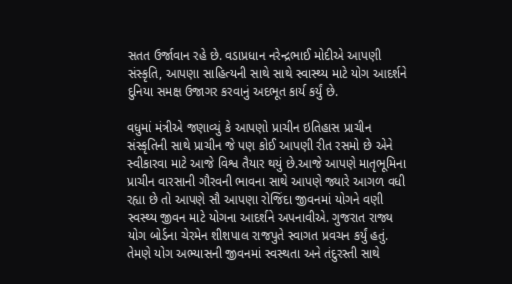સતત ઉર્જાવાન રહે છે. વડાપ્રધાન નરેન્દ્રભાઈ મોદીએ આપણી સંસ્કૃતિ, આપણા સાહિત્યની સાથે સાથે સ્વાસ્થ્ય માટે યોગ આદર્શને દુનિયા સમક્ષ ઉજાગર કરવાનું અદભૂત કાર્ય કર્યું છે.

વધુમાં મંત્રીએ જણાવ્યું કે આપણો પ્રાચીન ઇતિહાસ પ્રાચીન સંસ્કૃતિની સાથે પ્રાચીન જે પણ કોઈ આપણી રીત રસમો છે એને સ્વીકારવા માટે આજે વિશ્વ તૈયાર થયું છે.આજે આપણે માતૃભૂમિના પ્રાચીન વારસાની ગૌરવની ભાવના સાથે આપણે જ્યારે આગળ વધી રહ્યા છે તો આપણે સૌ આપણા રોજિંદા જીવનમાં યોગને વણી સ્વસ્થ્ય જીવન માટે યોગના આદર્શને અપનાવીએ. ગુજરાત રાજ્ય યોગ બોર્ડના ચેરમેન શીશપાલ રાજપુતે સ્વાગત પ્રવચન કર્યું હતું. તેમણે યોગ અભ્યાસની જીવનમાં સ્વસ્થતા અને તંદુરસ્તી સાથે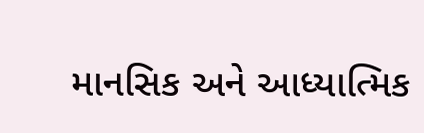માનસિક અને આધ્યાત્મિક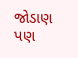જોડાણ પણ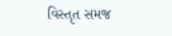વિસ્તૃત સમજ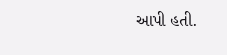આપી હતી.